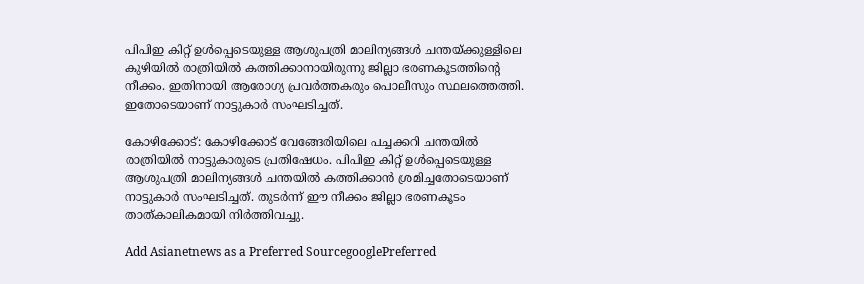പിപിഇ കിറ്റ് ഉൾപ്പെടെയുള്ള ആശുപത്രി മാലിന്യങ്ങൾ ചന്തയ്ക്കുള്ളിലെ കുഴിയിൽ രാത്രിയിൽ കത്തിക്കാനായിരുന്നു ജില്ലാ ഭരണകൂടത്തിന്‍റെ നീക്കം. ഇതിനായി ആരോഗ്യ പ്രവർത്തകരും പൊലീസും സ്ഥലത്തെത്തി. ഇതോടെയാണ് നാട്ടുകാർ സംഘടിച്ചത്.

കോഴിക്കോട്: കോഴിക്കോട് വേങ്ങേരിയിലെ പച്ചക്കറി ചന്തയിൽ രാത്രിയിൽ നാട്ടുകാരുടെ പ്രതിഷേധം. പിപിഇ കിറ്റ് ഉൾപ്പെടെയുള്ള ആശുപത്രി മാലിന്യങ്ങൾ ചന്തയിൽ കത്തിക്കാൻ ശ്രമിച്ചതോടെയാണ് നാട്ടുകാർ സംഘടിച്ചത്. തുടർന്ന് ഈ നീക്കം ജില്ലാ ഭരണകൂടം താത്കാലികമായി നിർത്തിവച്ചു.

Add Asianetnews as a Preferred SourcegooglePreferred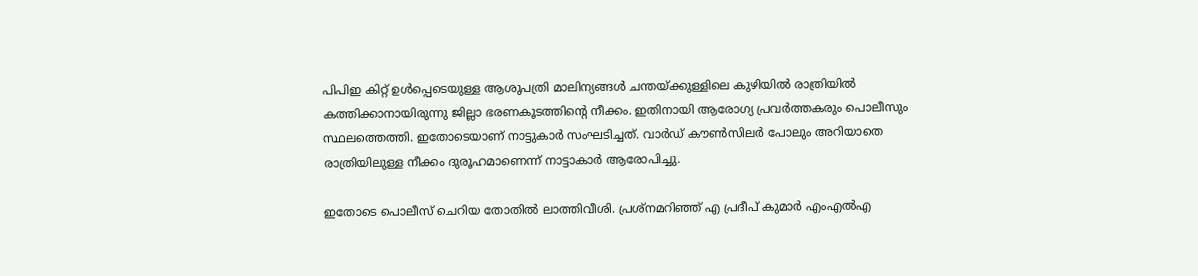പിപിഇ കിറ്റ് ഉൾപ്പെടെയുള്ള ആശുപത്രി മാലിന്യങ്ങൾ ചന്തയ്ക്കുള്ളിലെ കുഴിയിൽ രാത്രിയിൽ കത്തിക്കാനായിരുന്നു ജില്ലാ ഭരണകൂടത്തിന്‍റെ നീക്കം. ഇതിനായി ആരോഗ്യ പ്രവർത്തകരും പൊലീസും സ്ഥലത്തെത്തി. ഇതോടെയാണ് നാട്ടുകാർ സംഘടിച്ചത്. വാർഡ് കൗൺസില‌ർ പോലും അറിയാതെ രാത്രിയിലുള്ള നീക്കം ദുരൂഹമാണെന്ന് നാട്ടാകാർ ആരോപിച്ചു.

ഇതോടെ പൊലീസ് ചെറിയ തോതിൽ ലാത്തിവീശി. പ്രശ്നമറിഞ്ഞ് എ പ്രദീപ് കുമാർ എംഎൽഎ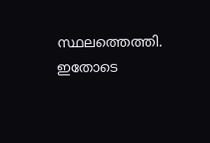സ്ഥലത്തെത്തി. ഇതോടെ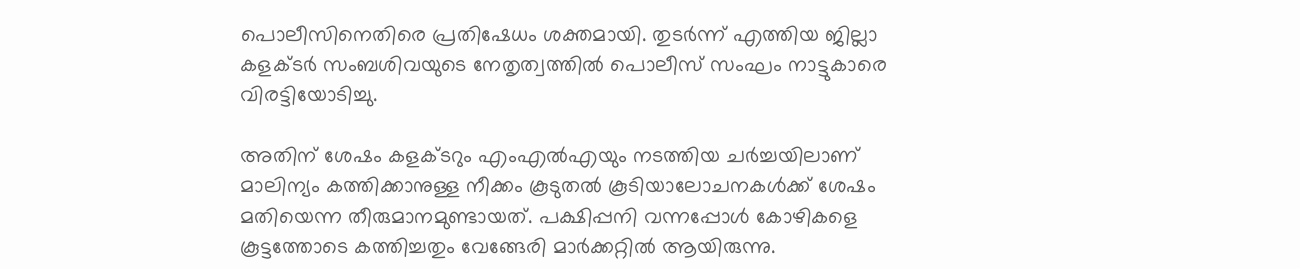പൊലീസിനെതിരെ പ്രതിഷേധം ശക്തമായി. തുടർന്ന് എത്തിയ ജില്ലാ കളക്ടർ സംബശിവയുടെ നേതൃത്വത്തിൽ പൊലീസ് സംഘം നാട്ടുകാരെ വിരട്ടിയോടിച്ചു.

അതിന് ശേഷം കളക്ടറും എംഎൽഎയും നടത്തിയ ചർച്ചയിലാണ് മാലിന്യം കത്തിക്കാനുള്ള നീക്കം കൂടുതൽ കൂടിയാലോചനകൾക്ക് ശേഷം മതിയെന്ന തീരുമാനമുണ്ടായത്. പക്ഷിപ്പനി വന്നപ്പോൾ കോഴികളെ കൂട്ടത്തോടെ കത്തിച്ചതും വേങ്ങേരി മാർക്കറ്റിൽ ആയിരുന്നു.